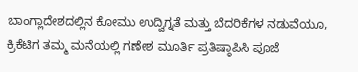ಬಾಂಗ್ಲಾದೇಶದಲ್ಲಿನ ಕೋಮು ಉದ್ವಿಗ್ನತೆ ಮತ್ತು ಬೆದರಿಕೆಗಳ ನಡುವೆಯೂ, ಕ್ರಿಕೆಟಿಗ ತಮ್ಮ ಮನೆಯಲ್ಲಿ ಗಣೇಶ ಮೂರ್ತಿ ಪ್ರತಿಷ್ಠಾಪಿಸಿ ಪೂಜೆ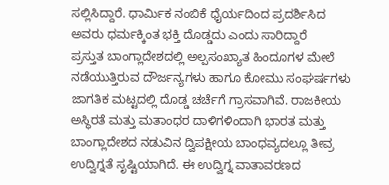ಸಲ್ಲಿಸಿದ್ದಾರೆ. ಧಾರ್ಮಿಕ ನಂಬಿಕೆ ಧೈರ್ಯದಿಂದ ಪ್ರದರ್ಶಿಸಿದ ಅವರು ಧರ್ಮಕ್ಕಿಂತ ಭಕ್ತಿ ದೊಡ್ಡದು ಎಂದು ಸಾರಿದ್ದಾರೆ
ಪ್ರಸ್ತುತ ಬಾಂಗ್ಲಾದೇಶದಲ್ಲಿ ಅಲ್ಪಸಂಖ್ಯಾತ ಹಿಂದೂಗಳ ಮೇಲೆ ನಡೆಯುತ್ತಿರುವ ದೌರ್ಜನ್ಯಗಳು ಹಾಗೂ ಕೋಮು ಸಂಘರ್ಷಗಳು ಜಾಗತಿಕ ಮಟ್ಟದಲ್ಲಿ ದೊಡ್ಡ ಚರ್ಚೆಗೆ ಗ್ರಾಸವಾಗಿವೆ. ರಾಜಕೀಯ ಅಸ್ಥಿರತೆ ಮತ್ತು ಮತಾಂಧರ ದಾಳಿಗಳಿಂದಾಗಿ ಭಾರತ ಮತ್ತು ಬಾಂಗ್ಲಾದೇಶದ ನಡುವಿನ ದ್ವಿಪಕ್ಷೀಯ ಬಾಂಧವ್ಯದಲ್ಲೂ ತೀವ್ರ ಉದ್ವಿಗ್ನತೆ ಸೃಷ್ಟಿಯಾಗಿದೆ. ಈ ಉದ್ವಿಗ್ನ ವಾತಾವರಣದ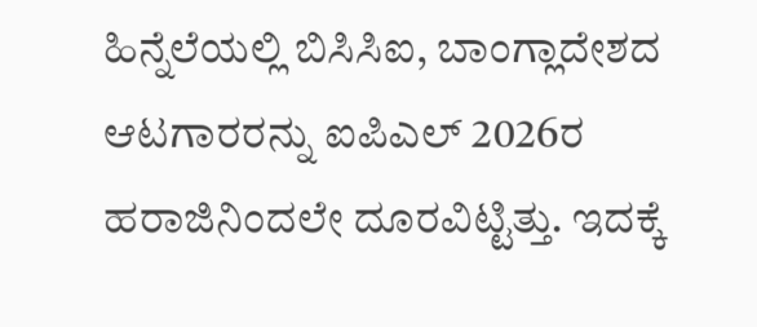ಹಿನ್ನೆಲೆಯಲ್ಲಿ ಬಿಸಿಸಿಐ, ಬಾಂಗ್ಲಾದೇಶದ ಆಟಗಾರರನ್ನು ಐಪಿಎಲ್ 2026ರ ಹರಾಜಿನಿಂದಲೇ ದೂರವಿಟ್ಟಿತ್ತು. ಇದಕ್ಕೆ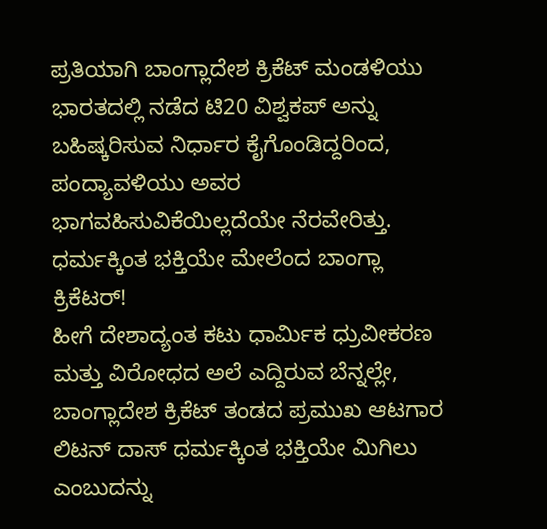ಪ್ರತಿಯಾಗಿ ಬಾಂಗ್ಲಾದೇಶ ಕ್ರಿಕೆಟ್ ಮಂಡಳಿಯು ಭಾರತದಲ್ಲಿ ನಡೆದ ಟಿ20 ವಿಶ್ವಕಪ್ ಅನ್ನು ಬಹಿಷ್ಕರಿಸುವ ನಿರ್ಧಾರ ಕೈಗೊಂಡಿದ್ದರಿಂದ, ಪಂದ್ಯಾವಳಿಯು ಅವರ ಭಾಗವಹಿಸುವಿಕೆಯಿಲ್ಲದೆಯೇ ನೆರವೇರಿತ್ತು.
ಧರ್ಮಕ್ಕಿಂತ ಭಕ್ತಿಯೇ ಮೇಲೆಂದ ಬಾಂಗ್ಲಾ ಕ್ರಿಕೆಟರ್!
ಹೀಗೆ ದೇಶಾದ್ಯಂತ ಕಟು ಧಾರ್ಮಿಕ ಧ್ರುವೀಕರಣ ಮತ್ತು ವಿರೋಧದ ಅಲೆ ಎದ್ದಿರುವ ಬೆನ್ನಲ್ಲೇ, ಬಾಂಗ್ಲಾದೇಶ ಕ್ರಿಕೆಟ್ ತಂಡದ ಪ್ರಮುಖ ಆಟಗಾರ ಲಿಟನ್ ದಾಸ್ ಧರ್ಮಕ್ಕಿಂತ ಭಕ್ತಿಯೇ ಮಿಗಿಲು ಎಂಬುದನ್ನು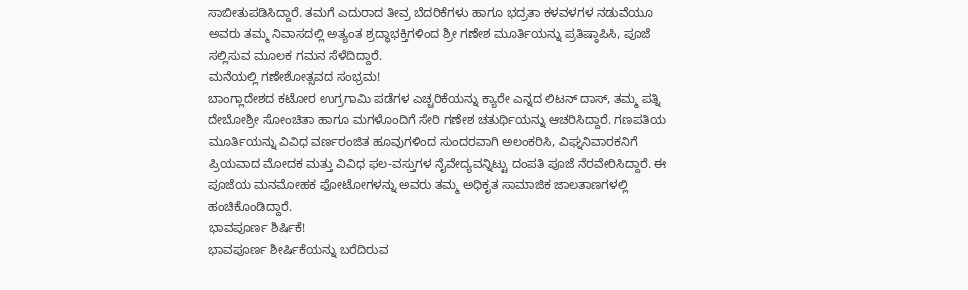ಸಾಬೀತುಪಡಿಸಿದ್ದಾರೆ. ತಮಗೆ ಎದುರಾದ ತೀವ್ರ ಬೆದರಿಕೆಗಳು ಹಾಗೂ ಭದ್ರತಾ ಕಳವಳಗಳ ನಡುವೆಯೂ ಅವರು ತಮ್ಮ ನಿವಾಸದಲ್ಲಿ ಅತ್ಯಂತ ಶ್ರದ್ಧಾಭಕ್ತಿಗಳಿಂದ ಶ್ರೀ ಗಣೇಶ ಮೂರ್ತಿಯನ್ನು ಪ್ರತಿಷ್ಠಾಪಿಸಿ, ಪೂಜೆ ಸಲ್ಲಿಸುವ ಮೂಲಕ ಗಮನ ಸೆಳೆದಿದ್ದಾರೆ.
ಮನೆಯಲ್ಲಿ ಗಣೇಶೋತ್ಸವದ ಸಂಭ್ರಮ!
ಬಾಂಗ್ಲಾದೇಶದ ಕಟೋರ ಉಗ್ರಗಾಮಿ ಪಡೆಗಳ ಎಚ್ಚರಿಕೆಯನ್ನು ಕ್ಯಾರೇ ಎನ್ನದ ಲಿಟನ್ ದಾಸ್, ತಮ್ಮ ಪತ್ನಿ ದೇಬೋಶ್ರೀ ಸೋಂಚಿತಾ ಹಾಗೂ ಮಗಳೊಂದಿಗೆ ಸೇರಿ ಗಣೇಶ ಚತುರ್ಥಿಯನ್ನು ಆಚರಿಸಿದ್ದಾರೆ. ಗಣಪತಿಯ ಮೂರ್ತಿಯನ್ನು ವಿವಿಧ ವರ್ಣರಂಜಿತ ಹೂವುಗಳಿಂದ ಸುಂದರವಾಗಿ ಅಲಂಕರಿಸಿ, ವಿಘ್ನನಿವಾರಕನಿಗೆ ಪ್ರಿಯವಾದ ಮೋದಕ ಮತ್ತು ವಿವಿಧ ಫಲ-ವಸ್ತುಗಳ ನೈವೇದ್ಯವನ್ನಿಟ್ಟು ದಂಪತಿ ಪೂಜೆ ನೆರವೇರಿಸಿದ್ದಾರೆ. ಈ ಪೂಜೆಯ ಮನಮೋಹಕ ಫೋಟೋಗಳನ್ನು ಅವರು ತಮ್ಮ ಅಧಿಕೃತ ಸಾಮಾಜಿಕ ಜಾಲತಾಣಗಳಲ್ಲಿ ಹಂಚಿಕೊಂಡಿದ್ದಾರೆ.
ಭಾವಪೂರ್ಣ ಶಿರ್ಷಿಕೆ!
ಭಾವಪೂರ್ಣ ಶೀರ್ಷಿಕೆಯನ್ನು ಬರೆದಿರುವ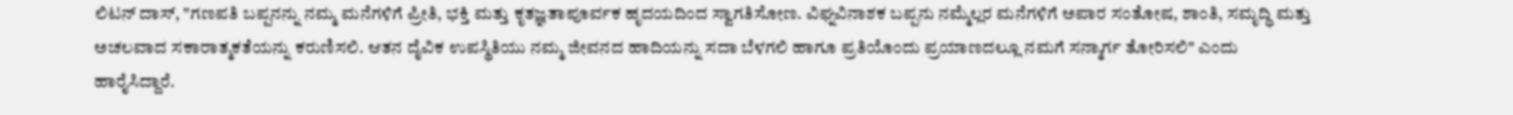ಲಿಟನ್ ದಾಸ್, "ಗಣಪತಿ ಬಪ್ಪನನ್ನು ನಮ್ಮ ಮನೆಗಳಿಗೆ ಪ್ರೀತಿ, ಭಕ್ತಿ ಮತ್ತು ಕೃತಜ್ಞತಾಪೂರ್ವಕ ಹೃದಯದಿಂದ ಸ್ವಾಗತಿಸೋಣ. ವಿಘ್ನವಿನಾಶಕ ಬಪ್ಪನು ನಮ್ಮೆಲ್ಲರ ಮನೆಗಳಿಗೆ ಅಪಾರ ಸಂತೋಷ, ಶಾಂತಿ, ಸಮೃದ್ಧಿ ಮತ್ತು ಅಚಲವಾದ ಸಕಾರಾತ್ಮಕತೆಯನ್ನು ಕರುಣಿಸಲಿ. ಆತನ ದೈವಿಕ ಉಪಸ್ಥಿತಿಯು ನಮ್ಮ ಜೀವನದ ಹಾದಿಯನ್ನು ಸದಾ ಬೆಳಗಲಿ ಹಾಗೂ ಪ್ರತಿಯೊಂದು ಪ್ರಯಾಣದಲ್ಲೂ ನಮಗೆ ಸನ್ಮಾರ್ಗ ತೋರಿಸಲಿ" ಎಂದು ಹಾರೈಸಿದ್ದಾರೆ.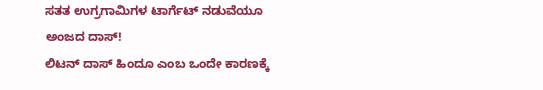ಸತತ ಉಗ್ರಗಾಮಿಗಳ ಟಾರ್ಗೆಟ್ ನಡುವೆಯೂ ಅಂಜದ ದಾಸ್!
ಲಿಟನ್ ದಾಸ್ ಹಿಂದೂ ಎಂಬ ಒಂದೇ ಕಾರಣಕ್ಕೆ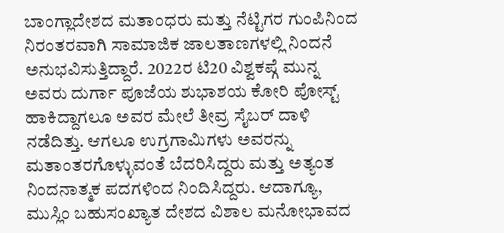ಬಾಂಗ್ಲಾದೇಶದ ಮತಾಂಧರು ಮತ್ತು ನೆಟ್ಟಿಗರ ಗುಂಪಿನಿಂದ ನಿರಂತರವಾಗಿ ಸಾಮಾಜಿಕ ಜಾಲತಾಣಗಳಲ್ಲಿ ನಿಂದನೆ ಅನುಭವಿಸುತ್ತಿದ್ದಾರೆ. 2022ರ ಟಿ20 ವಿಶ್ವಕಪ್ಗೆ ಮುನ್ನ ಅವರು ದುರ್ಗಾ ಪೂಜೆಯ ಶುಭಾಶಯ ಕೋರಿ ಪೋಸ್ಟ್ ಹಾಕಿದ್ದಾಗಲೂ ಅವರ ಮೇಲೆ ತೀವ್ರ ಸೈಬರ್ ದಾಳಿ ನಡೆದಿತ್ತು. ಆಗಲೂ ಉಗ್ರಗಾಮಿಗಳು ಅವರನ್ನು ಮತಾಂತರಗೊಳ್ಳುವಂತೆ ಬೆದರಿಸಿದ್ದರು ಮತ್ತು ಅತ್ಯಂತ ನಿಂದನಾತ್ಮಕ ಪದಗಳಿಂದ ನಿಂದಿಸಿದ್ದರು. ಆದಾಗ್ಯೂ, ಮುಸ್ಲಿಂ ಬಹುಸಂಖ್ಯಾತ ದೇಶದ ವಿಶಾಲ ಮನೋಭಾವದ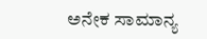ಅನೇಕ ಸಾಮಾನ್ಯ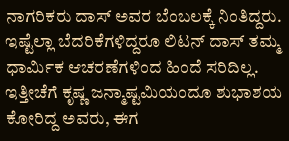ನಾಗರಿಕರು ದಾಸ್ ಅವರ ಬೆಂಬಲಕ್ಕೆ ನಿಂತಿದ್ದರು. ಇಷ್ಟೆಲ್ಲಾ ಬೆದರಿಕೆಗಳಿದ್ದರೂ ಲಿಟನ್ ದಾಸ್ ತಮ್ಮ ಧಾರ್ಮಿಕ ಆಚರಣೆಗಳಿಂದ ಹಿಂದೆ ಸರಿದಿಲ್ಲ. ಇತ್ತೀಚೆಗೆ ಕೃಷ್ಣ ಜನ್ಮಾಷ್ಟಮಿಯಂದೂ ಶುಭಾಶಯ ಕೋರಿದ್ದ ಅವರು, ಈಗ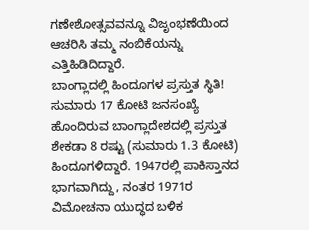ಗಣೇಶೋತ್ಸವವನ್ನೂ ವಿಜೃಂಭಣೆಯಿಂದ ಆಚರಿಸಿ ತಮ್ಮ ನಂಬಿಕೆಯನ್ನು ಎತ್ತಿಹಿಡಿದಿದ್ದಾರೆ.
ಬಾಂಗ್ಲಾದಲ್ಲಿ ಹಿಂದೂಗಳ ಪ್ರಸ್ತುತ ಸ್ಥಿತಿ!
ಸುಮಾರು 17 ಕೋಟಿ ಜನಸಂಖ್ಯೆ ಹೊಂದಿರುವ ಬಾಂಗ್ಲಾದೇಶದಲ್ಲಿ ಪ್ರಸ್ತುತ ಶೇಕಡಾ 8 ರಷ್ಟು (ಸುಮಾರು 1.3 ಕೋಟಿ) ಹಿಂದೂಗಳಿದ್ದಾರೆ. 1947ರಲ್ಲಿ ಪಾಕಿಸ್ತಾನದ ಭಾಗವಾಗಿದ್ದು, ನಂತರ 1971ರ ವಿಮೋಚನಾ ಯುದ್ಧದ ಬಳಿಕ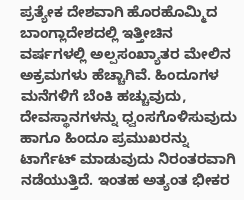ಪ್ರತ್ಯೇಕ ದೇಶವಾಗಿ ಹೊರಹೊಮ್ಮಿದ ಬಾಂಗ್ಲಾದೇಶದಲ್ಲಿ ಇತ್ತೀಚಿನ ವರ್ಷಗಳಲ್ಲಿ ಅಲ್ಪಸಂಖ್ಯಾತರ ಮೇಲಿನ ಅಕ್ರಮಗಳು ಹೆಚ್ಚಾಗಿವೆ. ಹಿಂದೂಗಳ ಮನೆಗಳಿಗೆ ಬೆಂಕಿ ಹಚ್ಚುವುದು, ದೇವಸ್ಥಾನಗಳನ್ನು ಧ್ವಂಸಗೊಳಿಸುವುದು ಹಾಗೂ ಹಿಂದೂ ಪ್ರಮುಖರನ್ನು ಟಾರ್ಗೆಟ್ ಮಾಡುವುದು ನಿರಂತರವಾಗಿ ನಡೆಯುತ್ತಿದೆ. ಇಂತಹ ಅತ್ಯಂತ ಭೀಕರ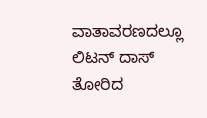ವಾತಾವರಣದಲ್ಲೂ ಲಿಟನ್ ದಾಸ್ ತೋರಿದ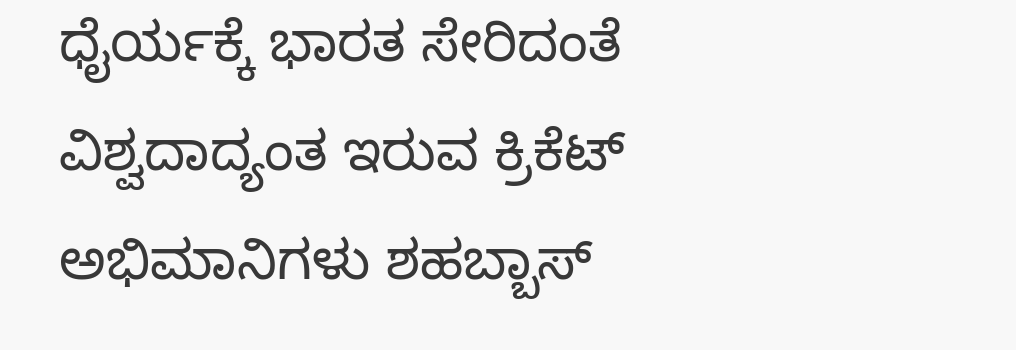ಧೈರ್ಯಕ್ಕೆ ಭಾರತ ಸೇರಿದಂತೆ ವಿಶ್ವದಾದ್ಯಂತ ಇರುವ ಕ್ರಿಕೆಟ್ ಅಭಿಮಾನಿಗಳು ಶಹಬ್ಬಾಸ್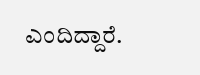ಎಂದಿದ್ದಾರೆ.